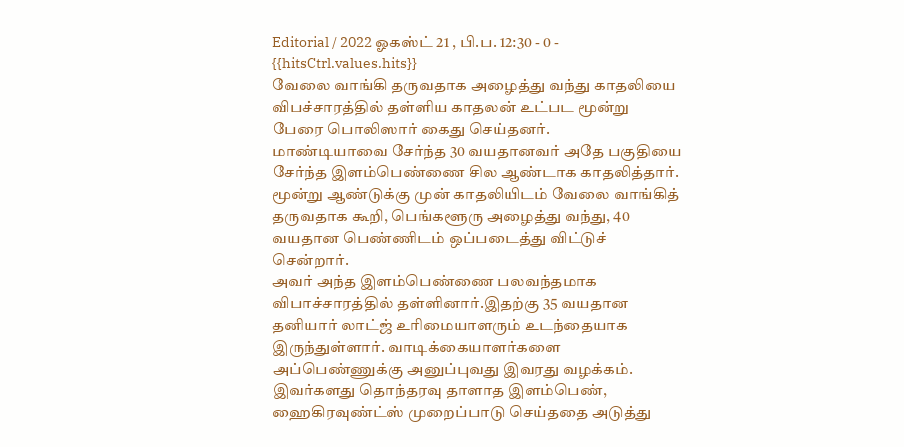Editorial / 2022 ஓகஸ்ட் 21 , பி.ப. 12:30 - 0 - {{hitsCtrl.values.hits}}
வேலை வாங்கி தருவதாக அழைத்து வந்து காதலியை விபச்சாரத்தில் தள்ளிய காதலன் உட்பட மூன்று பேரை பொலிஸார் கைது செய்தனர்.
மாண்டியாவை சேர்ந்த 30 வயதானவர் அதே பகுதியை சேர்ந்த இளம்பெண்ணை சில ஆண்டாக காதலித்தார். மூன்று ஆண்டுக்கு முன் காதலியிடம் வேலை வாங்கித் தருவதாக கூறி, பெங்களூரு அழைத்து வந்து, 40 வயதான பெண்ணிடம் ஒப்படைத்து விட்டுச் சென்றார்.
அவர் அந்த இளம்பெண்ணை பலவந்தமாக விபாச்சாரத்தில் தள்ளினார்.இதற்கு 35 வயதான தனியார் லாட்ஜ் உரிமையாளரும் உடந்தையாக இருந்துள்ளார். வாடிக்கையாளர்களை அப்பெண்ணுக்கு அனுப்புவது இவரது வழக்கம்.
இவர்களது தொந்தரவு தாளாத இளம்பெண், ஹைகிரவுண்ட்ஸ் முறைப்பாடு செய்ததை அடுத்து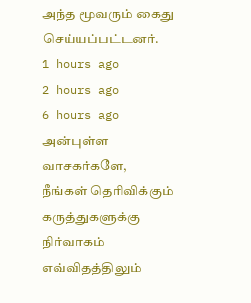அந்த மூவரும் கைது செய்யப்பட்டனர்.
1 hours ago
2 hours ago
6 hours ago
அன்புள்ள வாசகர்களே,
நீங்கள் தெரிவிக்கும் கருத்துகளுக்கு நிர்வாகம் எவ்விதத்திலும்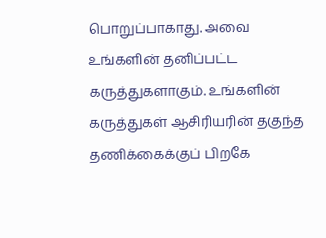பொறுப்பாகாது. அவை உங்களின் தனிப்பட்ட கருத்துகளாகும். உங்களின் கருத்துகள் ஆசிரியரின் தகுந்த தணிக்கைக்குப் பிறகே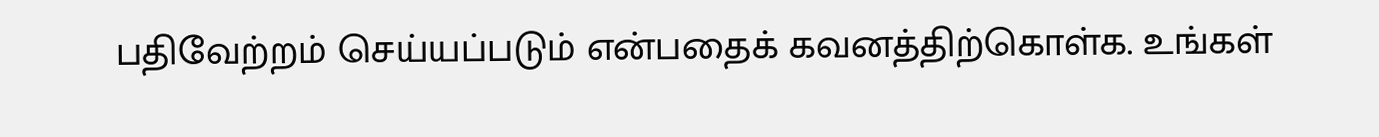பதிவேற்றம் செய்யப்படும் என்பதைக் கவனத்திற்கொள்க. உங்கள்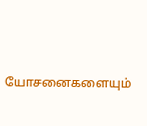யோசனைகளையும்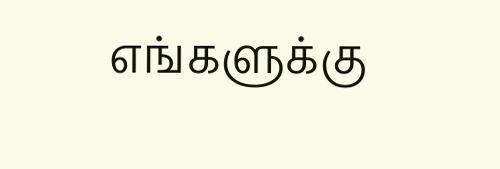எங்களுக்கு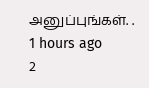அனுப்புங்கள். .
1 hours ago
2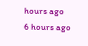hours ago
6 hours ago